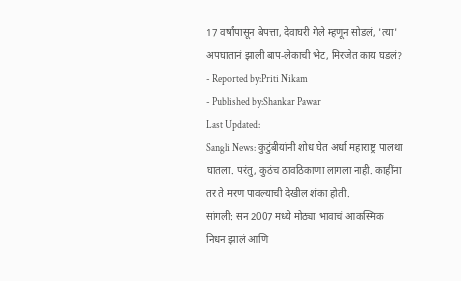17 वर्षांपासून बेपत्ता, देवाघरी गेले म्हणून सोडलं, 'त्या' अपघातानं झाली बाप-लेकाची भेट, मिरजेत काय घडलं?
- Reported by:Priti Nikam
- Published by:Shankar Pawar
Last Updated:
Sangli News: कुटुंबीयांनी शोध घेत अर्धा महाराष्ट्र पालथा घातला. परंतु, कुठंच ठावठिकाणा लागला नाही. काहींना तर ते मरण पावल्याची देखील शंका होती.
सांगली: सन 2007 मध्ये मोठ्या भावाचं आकस्मिक निधन झालं आणि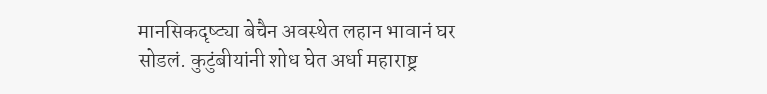मानसिकदृष्ट्या बेचैन अवस्थेत लहान भावानं घर सोडलं. कुटुंबीयांनी शोध घेत अर्धा महाराष्ट्र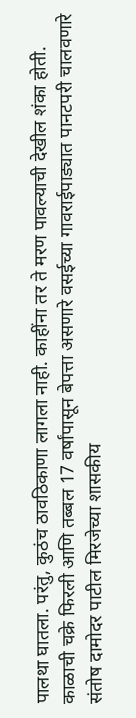पालथा घातला. परंतु, कुठंच ठावठिकाणा लागला नाही. काहींना तर ते मरण पावल्याची देखील शंका होती. काळाची चक्रे फिरली आणि तब्बल 17 वर्षांपासून बेपत्ता असणारे वसईच्या गावराईपाड्यात पानटपरी चालवणारे संतोष दामोदर पाटील मिरजेच्या शासकीय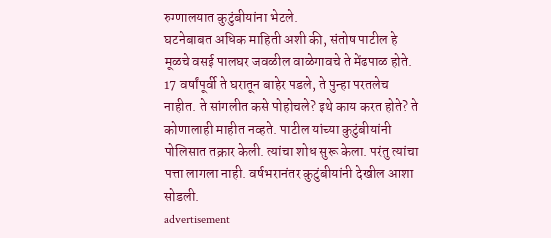रुग्णालयात कुटुंबीयांना भेटले.
घटनेबाबत अधिक माहिती अशी की, संतोष पाटील हे मूळचे वसई पालघर जवळील वाळेगावचे ते मेंढपाळ होते. 17 वर्षांपूर्वी ते घरातून बाहेर पडले, ते पुन्हा परतलेच नाहीत. ते सांगलीत कसे पोहोचले? इथे काय करत होते? ते कोणालाही माहीत नव्हते. पाटील यांच्या कुटुंबीयांनी पोलिसात तक्रार केली. त्यांचा शोध सुरू केला. परंतु त्यांचा पत्ता लागला नाही. वर्षभरानंतर कुटुंबीयांनी देखील आशा सोडली.
advertisement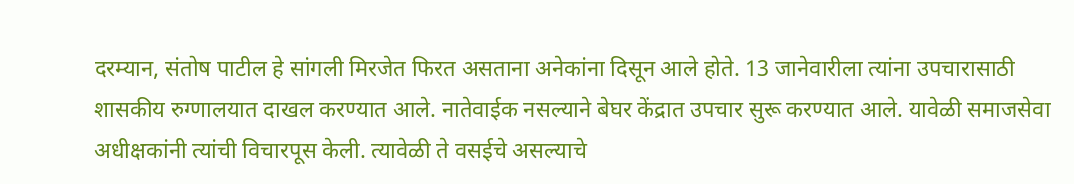दरम्यान, संतोष पाटील हे सांगली मिरजेत फिरत असताना अनेकांना दिसून आले होते. 13 जानेवारीला त्यांना उपचारासाठी शासकीय रुग्णालयात दाखल करण्यात आले. नातेवाईक नसल्याने बेघर केंद्रात उपचार सुरू करण्यात आले. यावेळी समाजसेवा अधीक्षकांनी त्यांची विचारपूस केली. त्यावेळी ते वसईचे असल्याचे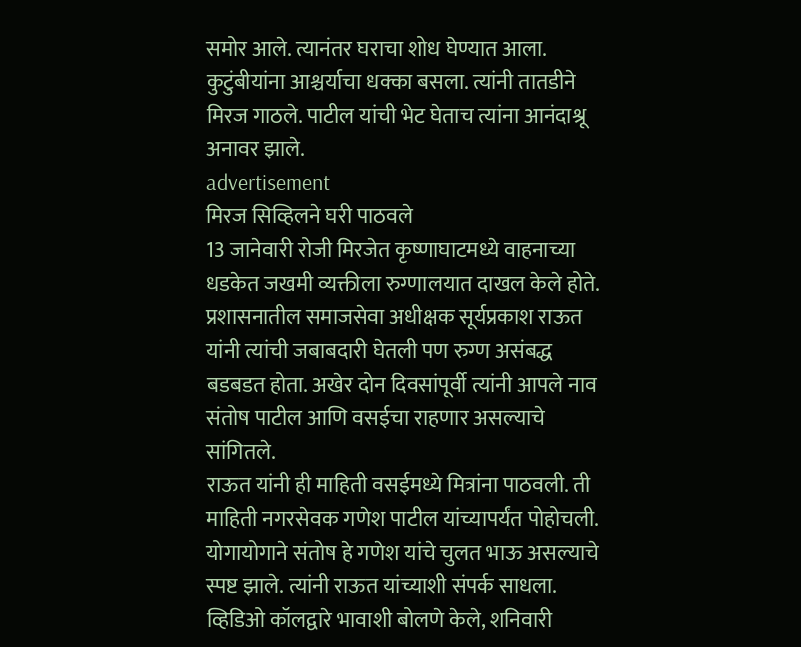समोर आले. त्यानंतर घराचा शोध घेण्यात आला. कुटुंबीयांना आश्चर्याचा धक्का बसला. त्यांनी तातडीने मिरज गाठले. पाटील यांची भेट घेताच त्यांना आनंदाश्रू अनावर झाले.
advertisement
मिरज सिव्हिलने घरी पाठवले
13 जानेवारी रोजी मिरजेत कृष्णाघाटमध्ये वाहनाच्या धडकेत जखमी व्यक्तीला रुग्णालयात दाखल केले होते. प्रशासनातील समाजसेवा अधीक्षक सूर्यप्रकाश राऊत यांनी त्यांची जबाबदारी घेतली पण रुग्ण असंबद्ध बडबडत होता. अखेर दोन दिवसांपूर्वी त्यांनी आपले नाव संतोष पाटील आणि वसईचा राहणार असल्याचे सांगितले.
राऊत यांनी ही माहिती वसईमध्ये मित्रांना पाठवली. ती माहिती नगरसेवक गणेश पाटील यांच्यापर्यंत पोहोचली. योगायोगाने संतोष हे गणेश यांचे चुलत भाऊ असल्याचे स्पष्ट झाले. त्यांनी राऊत यांच्याशी संपर्क साधला. व्हिडिओ कॉलद्वारे भावाशी बोलणे केले, शनिवारी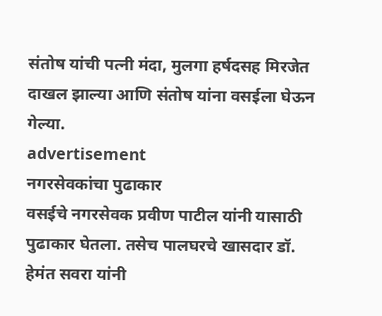संतोष यांची पत्नी मंदा, मुलगा हर्षदसह मिरजेत दाखल झाल्या आणि संतोष यांना वसईला घेऊन गेल्या.
advertisement
नगरसेवकांचा पुढाकार
वसईचे नगरसेवक प्रवीण पाटील यांनी यासाठी पुढाकार घेतला. तसेच पालघरचे खासदार डॉ. हेमंत सवरा यांनी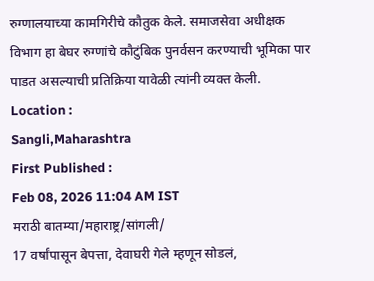रुग्णालयाच्या कामगिरीचे कौतुक केले. समाजसेवा अधीक्षक विभाग हा बेघर रुग्णांचे कौटुंबिक पुनर्वसन करण्याची भूमिका पार पाडत असल्याची प्रतिक्रिया यावेळी त्यांनी व्यक्त केली.
Location :
Sangli,Maharashtra
First Published :
Feb 08, 2026 11:04 AM IST
मराठी बातम्या/महाराष्ट्र/सांगली/
17 वर्षांपासून बेपत्ता, देवाघरी गेले म्हणून सोडलं,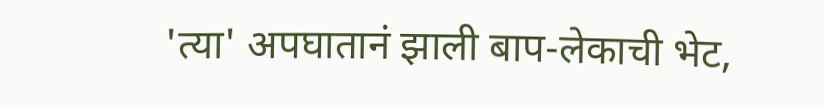'त्या' अपघातानं झाली बाप-लेकाची भेट,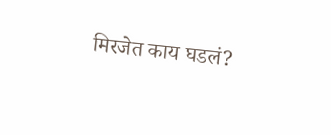मिरजेत काय घडलं?